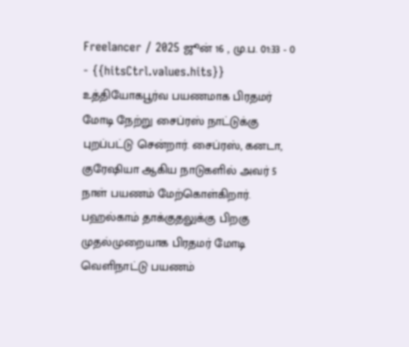Freelancer / 2025 ஜூன் 16 , மு.ப. 01:33 - 0 - {{hitsCtrl.values.hits}}
உத்தியோகபூர்வ பயணமாக பிரதமர் மோடி நேற்று சைப்ரஸ் நாட்டுக்கு புறப்பட்டு சென்றார். சைப்ரஸ், கனடா, குரேஷியா ஆகிய நாடுகளில் அவர் 5 நாள் பயணம் மேற்கொள்கிறார்.
பஹல்காம் தாக்குதலுக்கு பிறகு முதல்முறையாக பிரதமர் மோடி வெளிநாட்டு பயணம்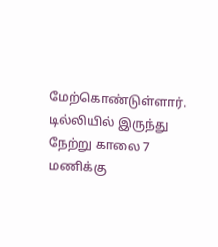மேற்கொண்டுள்ளார். டில்லியில் இருந்து நேற்று காலை 7 மணிக்கு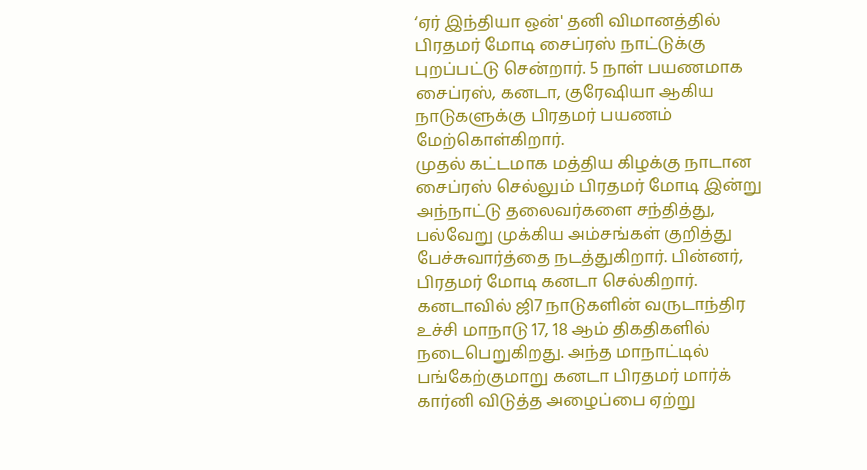‘ஏர் இந்தியா ஒன்' தனி விமானத்தில் பிரதமர் மோடி சைப்ரஸ் நாட்டுக்கு புறப்பட்டு சென்றார். 5 நாள் பயணமாக சைப்ரஸ், கனடா, குரேஷியா ஆகிய நாடுகளுக்கு பிரதமர் பயணம் மேற்கொள்கிறார்.
முதல் கட்டமாக மத்திய கிழக்கு நாடான சைப்ரஸ் செல்லும் பிரதமர் மோடி இன்று அந்நாட்டு தலைவர்களை சந்தித்து, பல்வேறு முக்கிய அம்சங்கள் குறித்து பேச்சுவார்த்தை நடத்துகிறார். பின்னர், பிரதமர் மோடி கனடா செல்கிறார். கனடாவில் ஜி7 நாடுகளின் வருடாந்திர உச்சி மாநாடு 17, 18 ஆம் திகதிகளில் நடைபெறுகிறது. அந்த மாநாட்டில் பங்கேற்குமாறு கனடா பிரதமர் மார்க் கார்னி விடுத்த அழைப்பை ஏற்று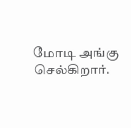மோடி அங்கு செல்கிறார்.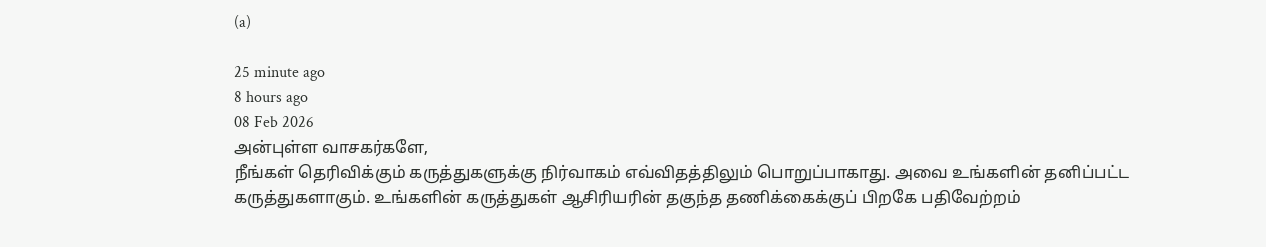(a)

25 minute ago
8 hours ago
08 Feb 2026
அன்புள்ள வாசகர்களே,
நீங்கள் தெரிவிக்கும் கருத்துகளுக்கு நிர்வாகம் எவ்விதத்திலும் பொறுப்பாகாது. அவை உங்களின் தனிப்பட்ட கருத்துகளாகும். உங்களின் கருத்துகள் ஆசிரியரின் தகுந்த தணிக்கைக்குப் பிறகே பதிவேற்றம்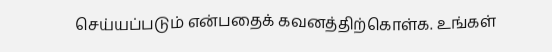செய்யப்படும் என்பதைக் கவனத்திற்கொள்க. உங்கள்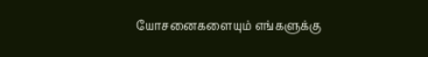யோசனைகளையும் எங்களுக்கு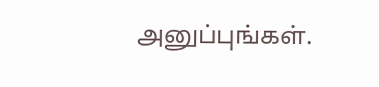அனுப்புங்கள்.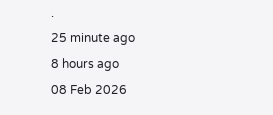.
25 minute ago
8 hours ago
08 Feb 2026